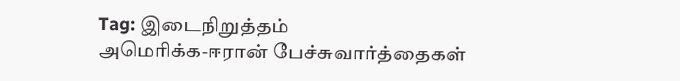Tag: இடைநிறுத்தம்
அமெரிக்க-ஈரான் பேச்சுவார்த்தைகள்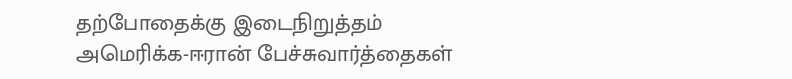தற்போதைக்கு இடைநிறுத்தம்
அமெரிக்க-ஈரான் பேச்சுவார்த்தைகள்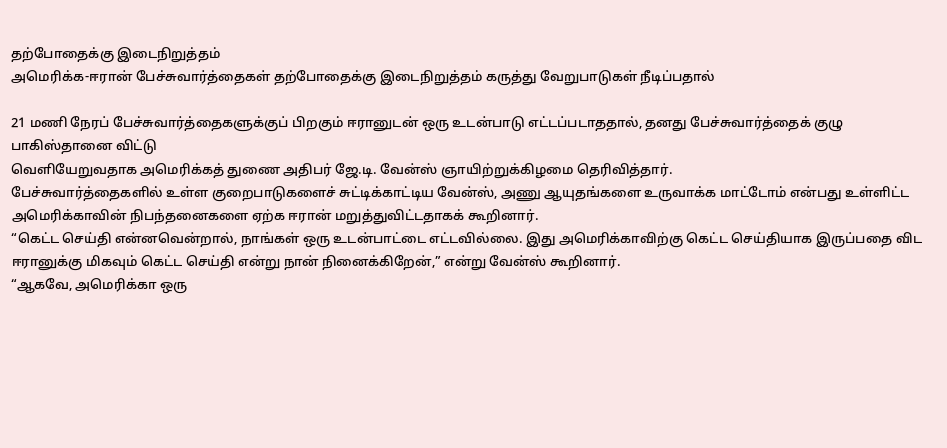தற்போதைக்கு இடைநிறுத்தம்
அமெரிக்க-ஈரான் பேச்சுவார்த்தைகள் தற்போதைக்கு இடைநிறுத்தம் கருத்து வேறுபாடுகள் நீடிப்பதால்

21 மணி நேரப் பேச்சுவார்த்தைகளுக்குப் பிறகும் ஈரானுடன் ஒரு உடன்பாடு எட்டப்படாததால், தனது பேச்சுவார்த்தைக் குழு பாகிஸ்தானை விட்டு
வெளியேறுவதாக அமெரிக்கத் துணை அதிபர் ஜே.டி. வேன்ஸ் ஞாயிற்றுக்கிழமை தெரிவித்தார்.
பேச்சுவார்த்தைகளில் உள்ள குறைபாடுகளைச் சுட்டிக்காட்டிய வேன்ஸ், அணு ஆயுதங்களை உருவாக்க மாட்டோம் என்பது உள்ளிட்ட அமெரிக்காவின் நிபந்தனைகளை ஏற்க ஈரான் மறுத்துவிட்டதாகக் கூறினார்.
“கெட்ட செய்தி என்னவென்றால், நாங்கள் ஒரு உடன்பாட்டை எட்டவில்லை. இது அமெரிக்காவிற்கு கெட்ட செய்தியாக இருப்பதை விட ஈரானுக்கு மிகவும் கெட்ட செய்தி என்று நான் நினைக்கிறேன்,” என்று வேன்ஸ் கூறினார்.
“ஆகவே, அமெரிக்கா ஒரு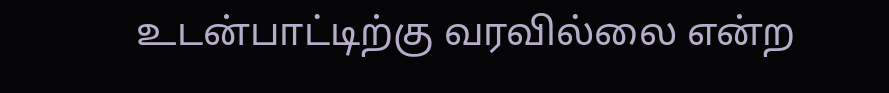உடன்பாட்டிற்கு வரவில்லை என்ற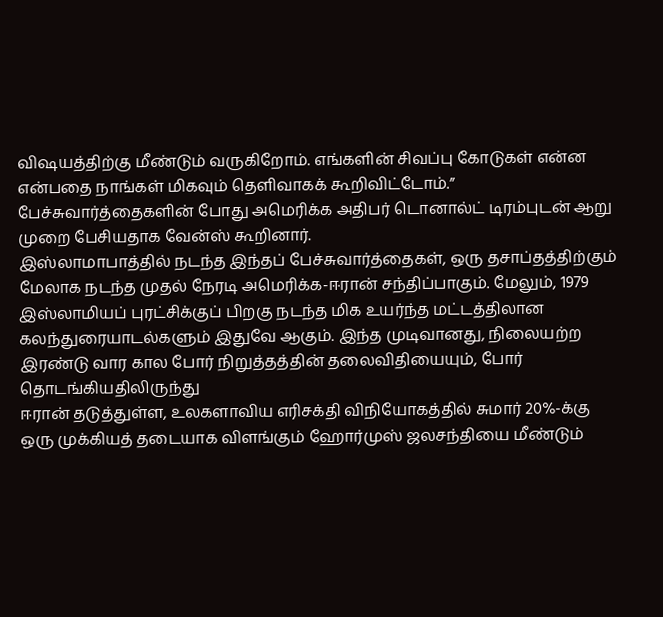விஷயத்திற்கு மீண்டும் வருகிறோம். எங்களின் சிவப்பு கோடுகள் என்ன என்பதை நாங்கள் மிகவும் தெளிவாகக் கூறிவிட்டோம்.”
பேச்சுவார்த்தைகளின் போது அமெரிக்க அதிபர் டொனால்ட் டிரம்புடன் ஆறு முறை பேசியதாக வேன்ஸ் கூறினார்.
இஸ்லாமாபாத்தில் நடந்த இந்தப் பேச்சுவார்த்தைகள், ஒரு தசாப்தத்திற்கும் மேலாக நடந்த முதல் நேரடி அமெரிக்க-ஈரான் சந்திப்பாகும். மேலும், 1979 இஸ்லாமியப் புரட்சிக்குப் பிறகு நடந்த மிக உயர்ந்த மட்டத்திலான
கலந்துரையாடல்களும் இதுவே ஆகும். இந்த முடிவானது, நிலையற்ற இரண்டு வார கால போர் நிறுத்தத்தின் தலைவிதியையும், போர் தொடங்கியதிலிருந்து
ஈரான் தடுத்துள்ள, உலகளாவிய எரிசக்தி விநியோகத்தில் சுமார் 20%-க்கு ஒரு முக்கியத் தடையாக விளங்கும் ஹோர்முஸ் ஜலசந்தியை மீண்டும்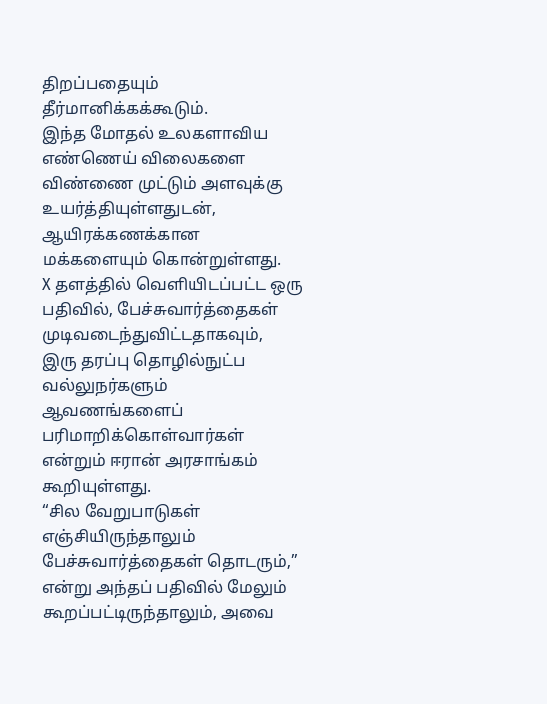திறப்பதையும் தீர்மானிக்கக்கூடும்.
இந்த மோதல் உலகளாவிய எண்ணெய் விலைகளை விண்ணை முட்டும் அளவுக்கு உயர்த்தியுள்ளதுடன், ஆயிரக்கணக்கான மக்களையும் கொன்றுள்ளது.
X தளத்தில் வெளியிடப்பட்ட ஒரு பதிவில், பேச்சுவார்த்தைகள் முடிவடைந்துவிட்டதாகவும்,
இரு தரப்பு தொழில்நுட்ப வல்லுநர்களும் ஆவணங்களைப் பரிமாறிக்கொள்வார்கள் என்றும் ஈரான் அரசாங்கம் கூறியுள்ளது.
“சில வேறுபாடுகள் எஞ்சியிருந்தாலும் பேச்சுவார்த்தைகள் தொடரும்,” என்று அந்தப் பதிவில் மேலும் கூறப்பட்டிருந்தாலும், அவை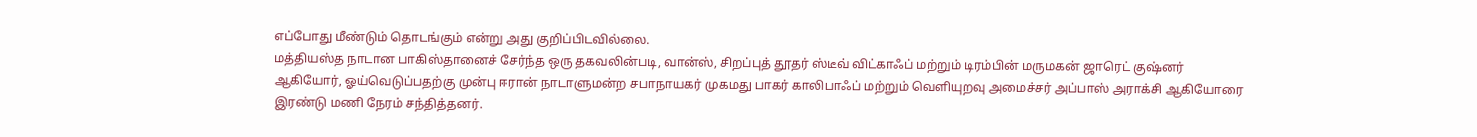எப்போது மீண்டும் தொடங்கும் என்று அது குறிப்பிடவில்லை.
மத்தியஸ்த நாடான பாகிஸ்தானைச் சேர்ந்த ஒரு தகவலின்படி, வான்ஸ், சிறப்புத் தூதர் ஸ்டீவ் விட்காஃப் மற்றும் டிரம்பின் மருமகன் ஜாரெட் குஷ்னர்
ஆகியோர், ஓய்வெடுப்பதற்கு முன்பு ஈரான் நாடாளுமன்ற சபாநாயகர் முகமது பாகர் காலிபாஃப் மற்றும் வெளியுறவு அமைச்சர் அப்பாஸ் அராக்சி ஆகியோரை இரண்டு மணி நேரம் சந்தித்தனர்.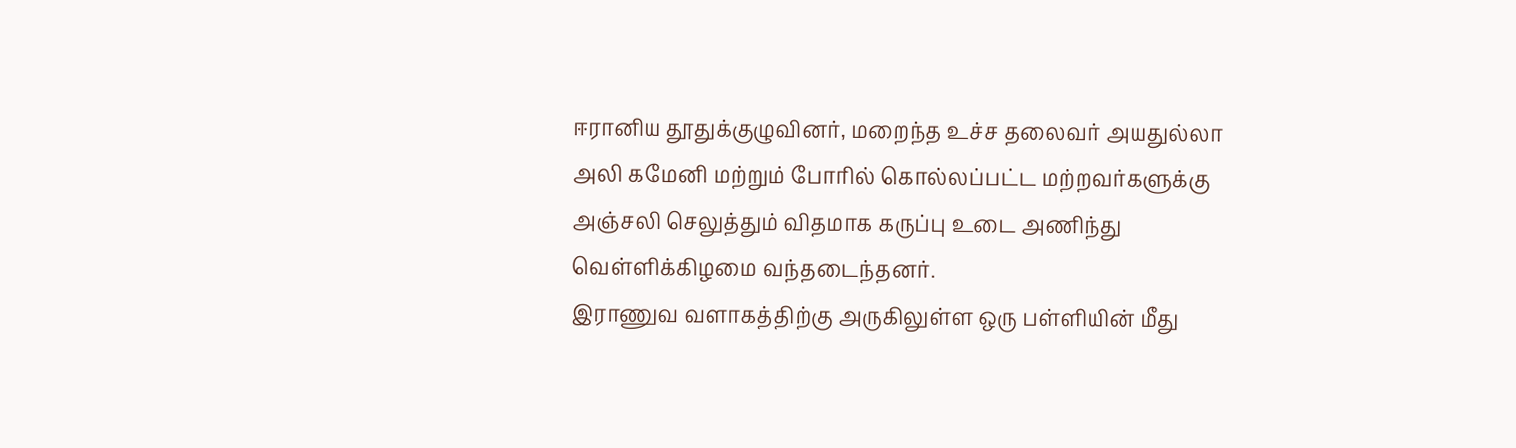ஈரானிய தூதுக்குழுவினர், மறைந்த உச்ச தலைவர் அயதுல்லா அலி கமேனி மற்றும் போரில் கொல்லப்பட்ட மற்றவர்களுக்கு அஞ்சலி செலுத்தும் விதமாக கருப்பு உடை அணிந்து வெள்ளிக்கிழமை வந்தடைந்தனர்.
இராணுவ வளாகத்திற்கு அருகிலுள்ள ஒரு பள்ளியின் மீது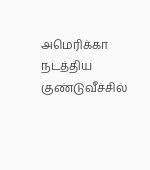அமெரிக்கா நடத்திய குண்டுவீச்சில்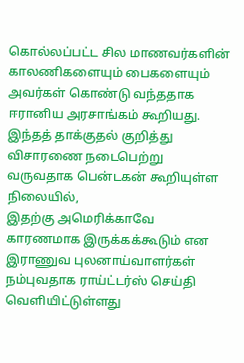கொல்லப்பட்ட சில மாணவர்களின் காலணிகளையும் பைகளையும் அவர்கள் கொண்டு வந்ததாக ஈரானிய அரசாங்கம் கூறியது.
இந்தத் தாக்குதல் குறித்து விசாரணை நடைபெற்று வருவதாக பென்டகன் கூறியுள்ள நிலையில்,
இதற்கு அமெரிக்காவே காரணமாக இருக்கக்கூடும் என இராணுவ புலனாய்வாளர்கள் நம்புவதாக ராய்ட்டர்ஸ் செய்தி வெளியிட்டுள்ளது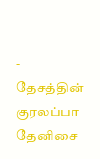- தேசத்தின் குரலப்பா தேனிசை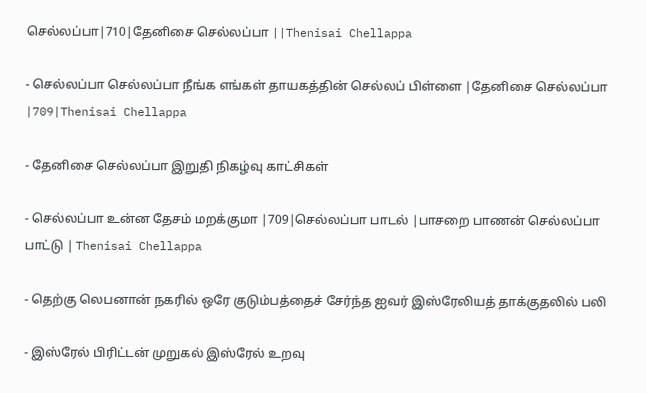செல்லப்பா|710|தேனிசை செல்லப்பா ||Thenisai Chellappa

- செல்லப்பா செல்லப்பா நீங்க எங்கள் தாயகத்தின் செல்லப் பிள்ளை |தேனிசை செல்லப்பா |709|Thenisai Chellappa

- தேனிசை செல்லப்பா இறுதி நிகழ்வு காட்சிகள்

- செல்லப்பா உன்ன தேசம் மறக்குமா |709|செல்லப்பா பாடல் |பாசறை பாணன் செல்லப்பா பாட்டு | Thenisai Chellappa

- தெற்கு லெபனான் நகரில் ஒரே குடும்பத்தைச் சேர்ந்த ஐவர் இஸ்ரேலியத் தாக்குதலில் பலி

- இஸ்ரேல் பிரிட்டன் முறுகல் இஸ்ரேல் உறவு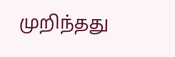முறிந்தது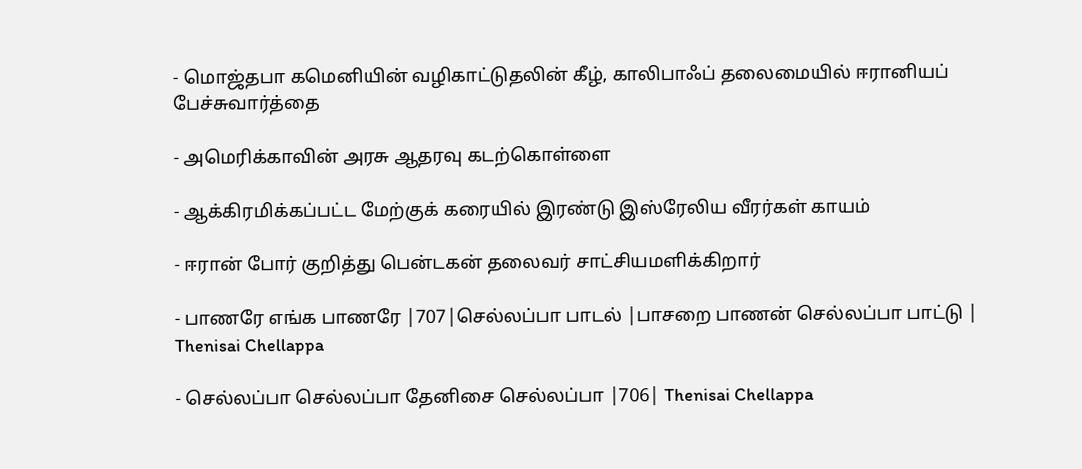- மொஜ்தபா கமெனியின் வழிகாட்டுதலின் கீழ், காலிபாஃப் தலைமையில் ஈரானியப் பேச்சுவார்த்தை

- அமெரிக்காவின் அரசு ஆதரவு கடற்கொள்ளை

- ஆக்கிரமிக்கப்பட்ட மேற்குக் கரையில் இரண்டு இஸ்ரேலிய வீரர்கள் காயம்

- ஈரான் போர் குறித்து பென்டகன் தலைவர் சாட்சியமளிக்கிறார்

- பாணரே எங்க பாணரே |707|செல்லப்பா பாடல் |பாசறை பாணன் செல்லப்பா பாட்டு | Thenisai Chellappa

- செல்லப்பா செல்லப்பா தேனிசை செல்லப்பா |706| Thenisai Chellappa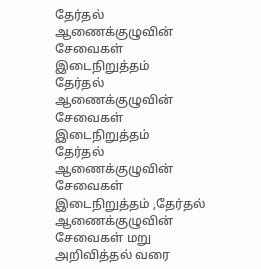தேர்தல் ஆணைக்குழுவின் சேவைகள் இடைநிறுத்தம்
தேர்தல் ஆணைக்குழுவின் சேவைகள் இடைநிறுத்தம்
தேர்தல் ஆணைக்குழுவின் சேவைகள் இடைநிறுத்தம் ,தேர்தல் ஆணைக்குழுவின் சேவைகள் மறு அறிவித்தல் வரை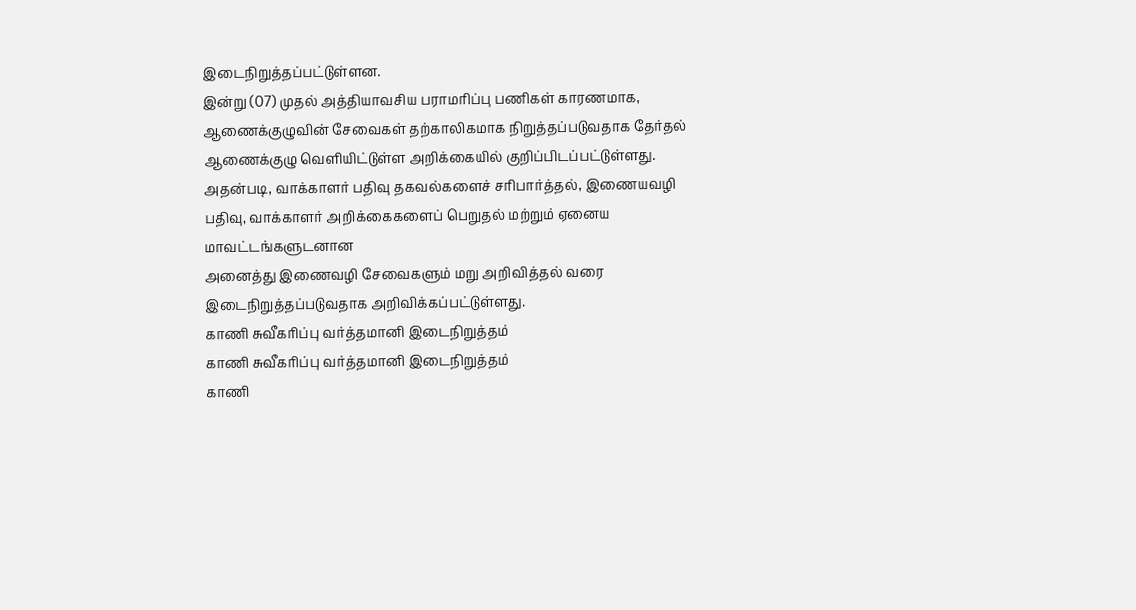இடைநிறுத்தப்பட்டுள்ளன.
இன்று (07) முதல் அத்தியாவசிய பராமரிப்பு பணிகள் காரணமாக, ஆணைக்குழுவின் சேவைகள் தற்காலிகமாக நிறுத்தப்படுவதாக தேர்தல் ஆணைக்குழு வௌியிட்டுள்ள அறிக்கையில் குறிப்பிடப்பட்டுள்ளது.
அதன்படி, வாக்காளர் பதிவு தகவல்களைச் சரிபார்த்தல், இணையவழி பதிவு, வாக்காளர் அறிக்கைகளைப் பெறுதல் மற்றும் ஏனைய மாவட்டங்களுடனான
அனைத்து இணைவழி சேவைகளும் மறு அறிவித்தல் வரை இடைநிறுத்தப்படுவதாக அறிவிக்கப்பட்டுள்ளது.
காணி சுவீகரிப்பு வர்த்தமானி இடைநிறுத்தம்
காணி சுவீகரிப்பு வர்த்தமானி இடைநிறுத்தம்
காணி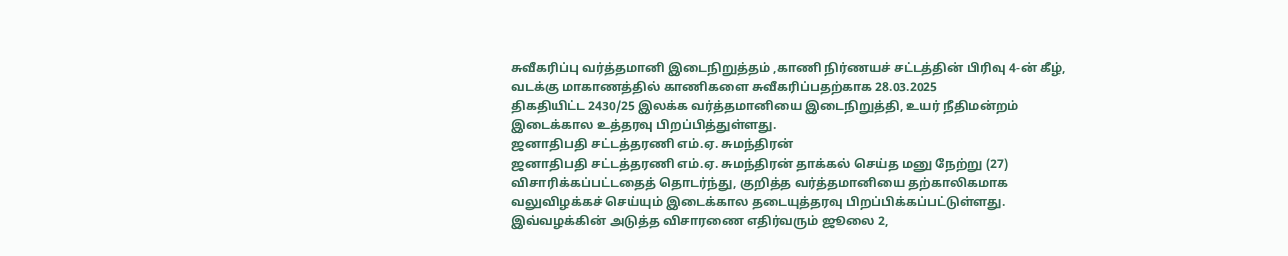சுவீகரிப்பு வர்த்தமானி இடைநிறுத்தம் ,காணி நிர்ணயச் சட்டத்தின் பிரிவு 4-ன் கீழ், வடக்கு மாகாணத்தில் காணிகளை சுவீகரிப்பதற்காக 28.03.2025
திகதியிட்ட 2430/25 இலக்க வர்த்தமானியை இடைநிறுத்தி, உயர் நீதிமன்றம் இடைக்கால உத்தரவு பிறப்பித்துள்ளது.
ஜனாதிபதி சட்டத்தரணி எம்.ஏ. சுமந்திரன்
ஜனாதிபதி சட்டத்தரணி எம்.ஏ. சுமந்திரன் தாக்கல் செய்த மனு நேற்று (27) விசாரிக்கப்பட்டதைத் தொடர்ந்து, குறித்த வர்த்தமானியை தற்காலிகமாக
வலுவிழக்கச் செய்யும் இடைக்கால தடையுத்தரவு பிறப்பிக்கப்பட்டுள்ளது.
இவ்வழக்கின் அடுத்த விசாரணை எதிர்வரும் ஜூலை 2,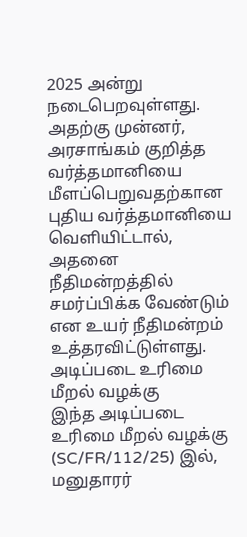2025 அன்று நடைபெறவுள்ளது.
அதற்கு முன்னர், அரசாங்கம் குறித்த வர்த்தமானியை மீளப்பெறுவதற்கான புதிய வர்த்தமானியை வெளியிட்டால், அதனை நீதிமன்றத்தில் சமர்ப்பிக்க வேண்டும் என உயர் நீதிமன்றம் உத்தரவிட்டுள்ளது.
அடிப்படை உரிமை மீறல் வழக்கு
இந்த அடிப்படை உரிமை மீறல் வழக்கு (SC/FR/112/25) இல், மனுதாரர்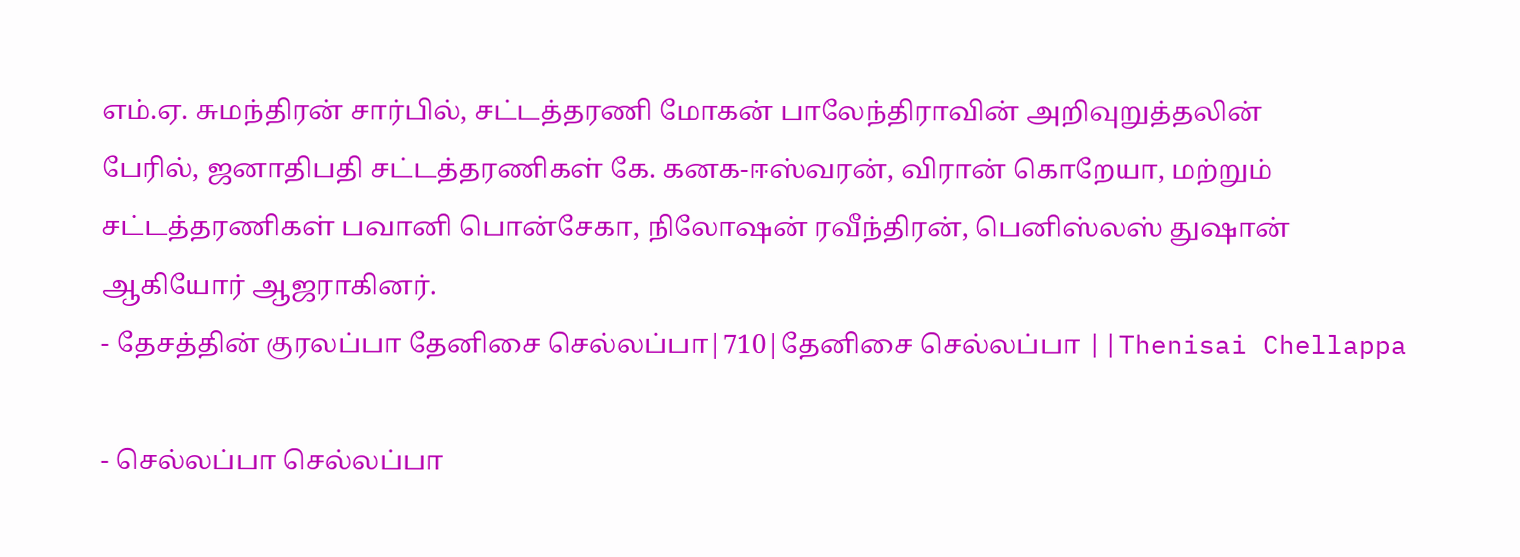எம்.ஏ. சுமந்திரன் சார்பில், சட்டத்தரணி மோகன் பாலேந்திராவின் அறிவுறுத்தலின்
பேரில், ஜனாதிபதி சட்டத்தரணிகள் கே. கனக-ஈஸ்வரன், விரான் கொறேயா, மற்றும் சட்டத்தரணிகள் பவானி பொன்சேகா, நிலோஷன் ரவீந்திரன், பெனிஸ்லஸ் துஷான் ஆகியோர் ஆஜராகினர்.
- தேசத்தின் குரலப்பா தேனிசை செல்லப்பா|710|தேனிசை செல்லப்பா ||Thenisai Chellappa

- செல்லப்பா செல்லப்பா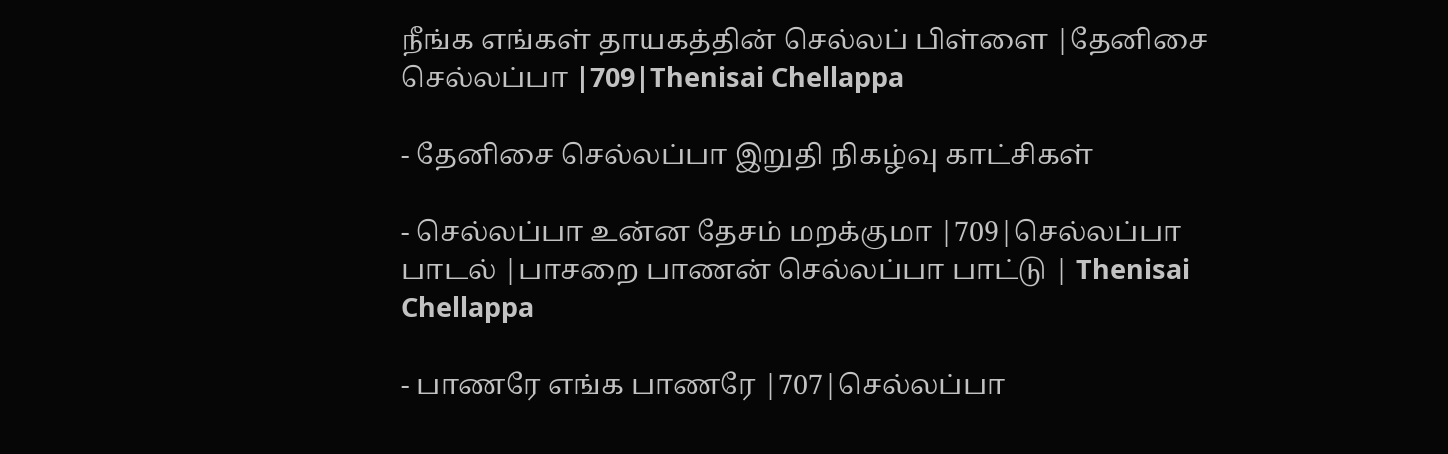நீங்க எங்கள் தாயகத்தின் செல்லப் பிள்ளை |தேனிசை செல்லப்பா |709|Thenisai Chellappa

- தேனிசை செல்லப்பா இறுதி நிகழ்வு காட்சிகள்

- செல்லப்பா உன்ன தேசம் மறக்குமா |709|செல்லப்பா பாடல் |பாசறை பாணன் செல்லப்பா பாட்டு | Thenisai Chellappa

- பாணரே எங்க பாணரே |707|செல்லப்பா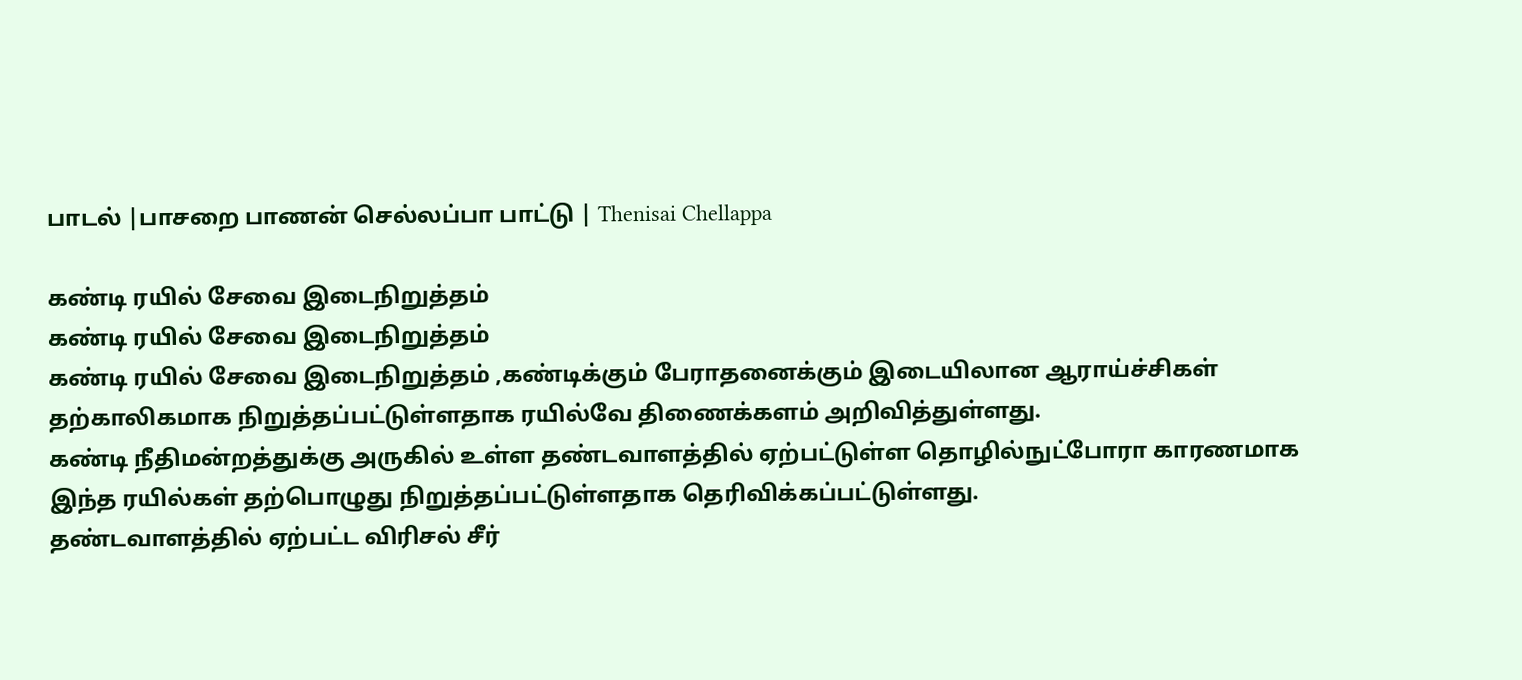பாடல் |பாசறை பாணன் செல்லப்பா பாட்டு | Thenisai Chellappa

கண்டி ரயில் சேவை இடைநிறுத்தம்
கண்டி ரயில் சேவை இடைநிறுத்தம்
கண்டி ரயில் சேவை இடைநிறுத்தம் ,கண்டிக்கும் பேராதனைக்கும் இடையிலான ஆராய்ச்சிகள் தற்காலிகமாக நிறுத்தப்பட்டுள்ளதாக ரயில்வே திணைக்களம் அறிவித்துள்ளது.
கண்டி நீதிமன்றத்துக்கு அருகில் உள்ள தண்டவாளத்தில் ஏற்பட்டுள்ள தொழில்நுட்போரா காரணமாக இந்த ரயில்கள் தற்பொழுது நிறுத்தப்பட்டுள்ளதாக தெரிவிக்கப்பட்டுள்ளது.
தண்டவாளத்தில் ஏற்பட்ட விரிசல் சீர்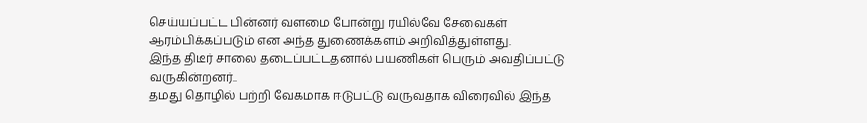செய்யப்பட்ட பின்னர் வளமை போன்று ரயில்வே சேவைகள் ஆரம்பிக்கப்படும் என அந்த துணைக்களம் அறிவித்துள்ளது.
இந்த திடீர் சாலை தடைப்பட்டதனால் பயணிகள் பெரும் அவதிப்பட்டு வருகின்றனர்..
தமது தொழில் பற்றி வேகமாக ஈடுபட்டு வருவதாக விரைவில் இந்த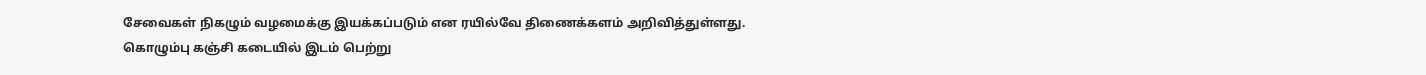சேவைகள் நிகழும் வழமைக்கு இயக்கப்படும் என ரயில்வே திணைக்களம் அறிவித்துள்ளது.
கொழும்பு கஞ்சி கடையில் இடம் பெற்று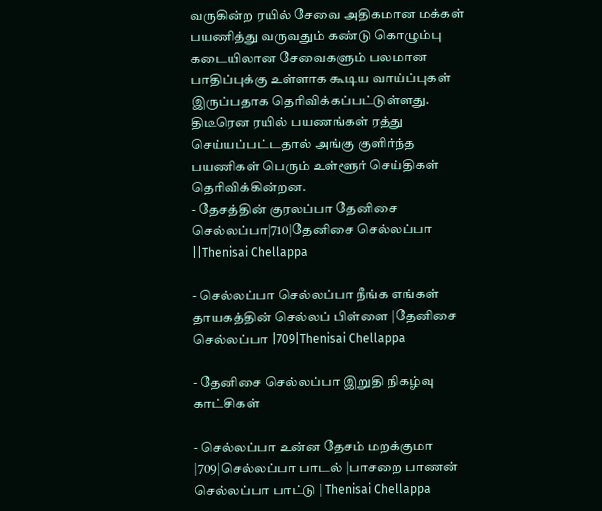வருகின்ற ரயில் சேவை அதிகமான மக்கள் பயணித்து வருவதும் கண்டு கொழும்பு கடையிலான சேவைகளும் பலமான பாதிப்புக்கு உள்ளாக கூடிய வாய்ப்புகள் இருப்பதாக தெரிவிக்கப்பட்டுள்ளது.
திடீரென ரயில் பயணங்கள் ரத்து செய்யப்பட்டதால் அங்கு குளிர்ந்த பயணிகள் பெரும் உள்ளூர் செய்திகள் தெரிவிக்கின்றன.
- தேசத்தின் குரலப்பா தேனிசை செல்லப்பா|710|தேனிசை செல்லப்பா ||Thenisai Chellappa

- செல்லப்பா செல்லப்பா நீங்க எங்கள் தாயகத்தின் செல்லப் பிள்ளை |தேனிசை செல்லப்பா |709|Thenisai Chellappa

- தேனிசை செல்லப்பா இறுதி நிகழ்வு காட்சிகள்

- செல்லப்பா உன்ன தேசம் மறக்குமா |709|செல்லப்பா பாடல் |பாசறை பாணன் செல்லப்பா பாட்டு | Thenisai Chellappa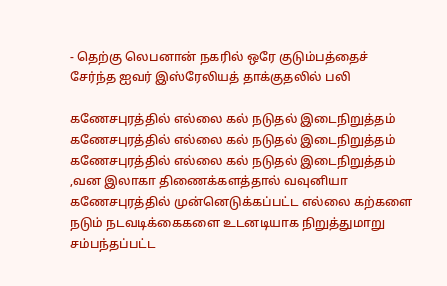- தெற்கு லெபனான் நகரில் ஒரே குடும்பத்தைச் சேர்ந்த ஐவர் இஸ்ரேலியத் தாக்குதலில் பலி

கணேசபுரத்தில் எல்லை கல் நடுதல் இடைநிறுத்தம்
கணேசபுரத்தில் எல்லை கல் நடுதல் இடைநிறுத்தம்
கணேசபுரத்தில் எல்லை கல் நடுதல் இடைநிறுத்தம் ,வன இலாகா திணைக்களத்தால் வவுனியா கணேசபுரத்தில் முன்னெடுக்கப்பட்ட எல்லை கற்களை நடும் நடவடிக்கைகளை உடனடியாக நிறுத்துமாறு சம்பந்தப்பட்ட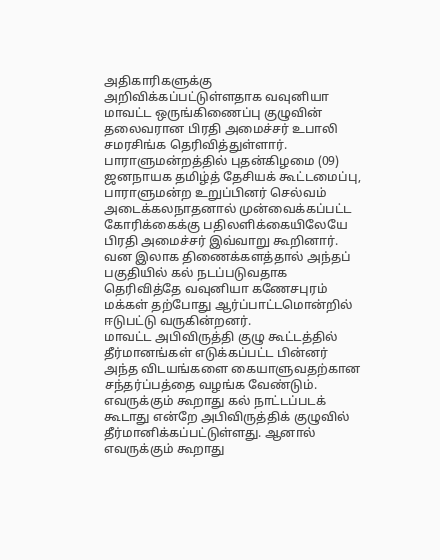அதிகாரிகளுக்கு அறிவிக்கப்பட்டுள்ளதாக வவுனியா மாவட்ட ஒருங்கிணைப்பு குழுவின் தலைவரான பிரதி அமைச்சர் உபாலி சமரசிங்க தெரிவித்துள்ளார்.
பாராளுமன்றத்தில் புதன்கிழமை (09) ஜனநாயக தமிழ்த் தேசியக் கூட்டமைப்பு, பாராளுமன்ற உறுப்பினர் செல்வம் அடைக்கலநாதனால் முன்வைக்கப்பட்ட கோரிக்கைக்கு பதிலளிக்கையிலேயே பிரதி அமைச்சர் இவ்வாறு கூறினார்.
வன இலாக திணைக்களத்தால் அந்தப் பகுதியில் கல் நடப்படுவதாக தெரிவித்தே வவுனியா கணேசபுரம் மக்கள் தற்போது ஆர்ப்பாட்டமொன்றில் ஈடுபட்டு வருகின்றனர்.
மாவட்ட அபிவிருத்தி குழு கூட்டத்தில் தீர்மானங்கள் எடுக்கப்பட்ட பின்னர் அந்த விடயங்களை கையாளுவதற்கான சந்தர்ப்பத்தை வழங்க வேண்டும். எவருக்கும் கூறாது கல் நாட்டப்படக் கூடாது என்றே அபிவிருத்திக் குழுவில்
தீர்மானிக்கப்பட்டுள்ளது. ஆனால் எவருக்கும் கூறாது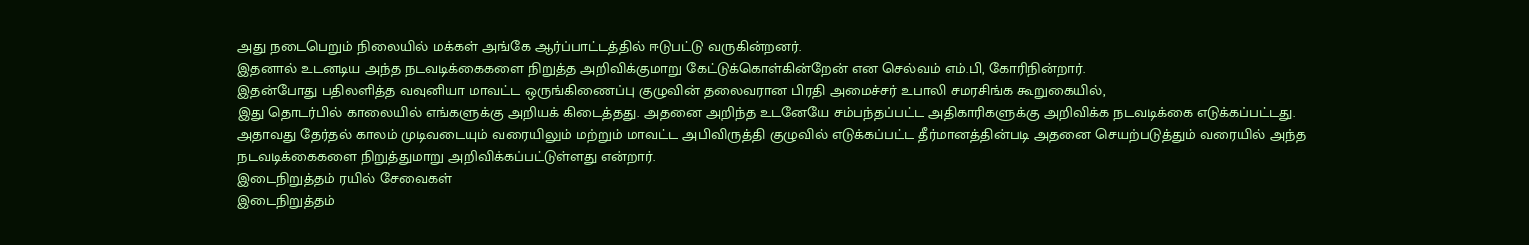அது நடைபெறும் நிலையில் மக்கள் அங்கே ஆர்ப்பாட்டத்தில் ஈடுபட்டு வருகின்றனர்.
இதனால் உடனடிய அந்த நடவடிக்கைகளை நிறுத்த அறிவிக்குமாறு கேட்டுக்கொள்கின்றேன் என செல்வம் எம்.பி, கோரிநின்றார்.
இதன்போது பதிலளித்த வவுனியா மாவட்ட ஒருங்கிணைப்பு குழுவின் தலைவரான பிரதி அமைச்சர் உபாலி சமரசிங்க கூறுகையில்,
இது தொடர்பில் காலையில் எங்களுக்கு அறியக் கிடைத்தது. அதனை அறிந்த உடனேயே சம்பந்தப்பட்ட அதிகாரிகளுக்கு அறிவிக்க நடவடிக்கை எடுக்கப்பட்டது.
அதாவது தேர்தல் காலம் முடிவடையும் வரையிலும் மற்றும் மாவட்ட அபிவிருத்தி குழுவில் எடுக்கப்பட்ட தீர்மானத்தின்படி அதனை செயற்படுத்தும் வரையில் அந்த நடவடிக்கைகளை நிறுத்துமாறு அறிவிக்கப்பட்டுள்ளது என்றார்.
இடைநிறுத்தம் ரயில் சேவைகள்
இடைநிறுத்தம்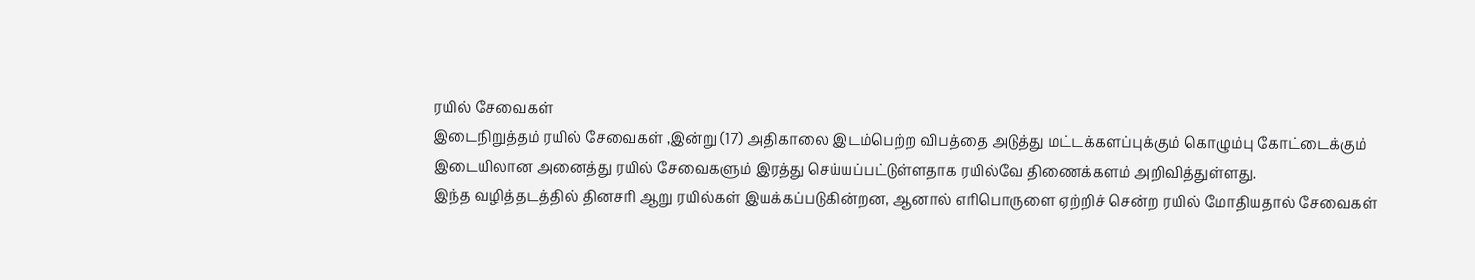ரயில் சேவைகள்
இடைநிறுத்தம் ரயில் சேவைகள் ,இன்று (17) அதிகாலை இடம்பெற்ற விபத்தை அடுத்து மட்டக்களப்புக்கும் கொழும்பு கோட்டைக்கும் இடையிலான அனைத்து ரயில் சேவைகளும் இரத்து செய்யப்பட்டுள்ளதாக ரயில்வே திணைக்களம் அறிவித்துள்ளது.
இந்த வழித்தடத்தில் தினசரி ஆறு ரயில்கள் இயக்கப்படுகின்றன, ஆனால் எரிபொருளை ஏற்றிச் சென்ற ரயில் மோதியதால் சேவைகள்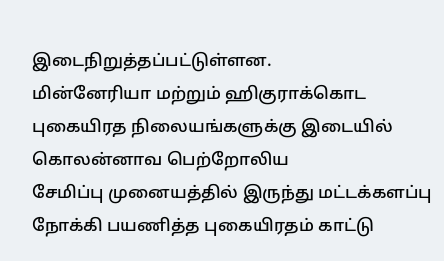இடைநிறுத்தப்பட்டுள்ளன.
மின்னேரியா மற்றும் ஹிகுராக்கொட புகையிரத நிலையங்களுக்கு இடையில் கொலன்னாவ பெற்றோலிய
சேமிப்பு முனையத்தில் இருந்து மட்டக்களப்பு நோக்கி பயணித்த புகையிரதம் காட்டு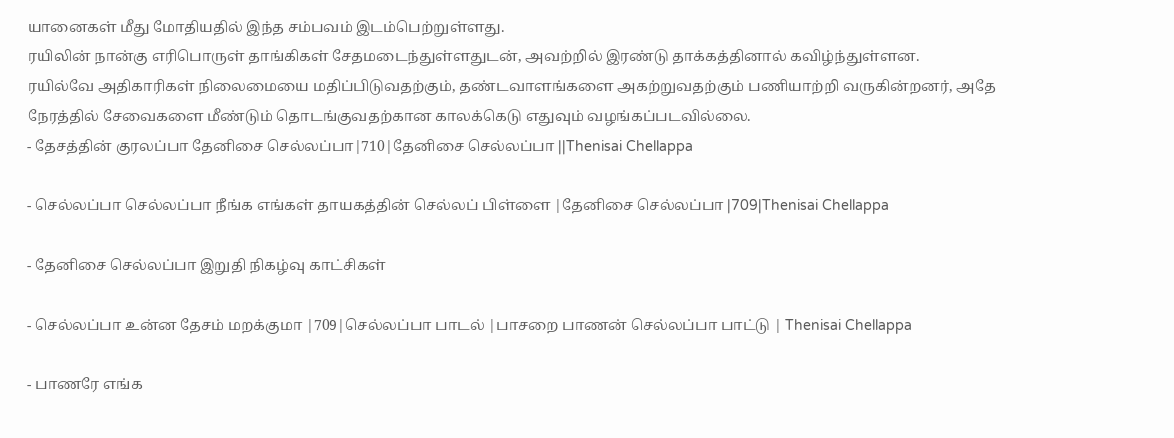யானைகள் மீது மோதியதில் இந்த சம்பவம் இடம்பெற்றுள்ளது.
ரயிலின் நான்கு எரிபொருள் தாங்கிகள் சேதமடைந்துள்ளதுடன், அவற்றில் இரண்டு தாக்கத்தினால் கவிழ்ந்துள்ளன.
ரயில்வே அதிகாரிகள் நிலைமையை மதிப்பிடுவதற்கும், தண்டவாளங்களை அகற்றுவதற்கும் பணியாற்றி வருகின்றனர், அதே நேரத்தில் சேவைகளை மீண்டும் தொடங்குவதற்கான காலக்கெடு எதுவும் வழங்கப்படவில்லை.
- தேசத்தின் குரலப்பா தேனிசை செல்லப்பா|710|தேனிசை செல்லப்பா ||Thenisai Chellappa

- செல்லப்பா செல்லப்பா நீங்க எங்கள் தாயகத்தின் செல்லப் பிள்ளை |தேனிசை செல்லப்பா |709|Thenisai Chellappa

- தேனிசை செல்லப்பா இறுதி நிகழ்வு காட்சிகள்

- செல்லப்பா உன்ன தேசம் மறக்குமா |709|செல்லப்பா பாடல் |பாசறை பாணன் செல்லப்பா பாட்டு | Thenisai Chellappa

- பாணரே எங்க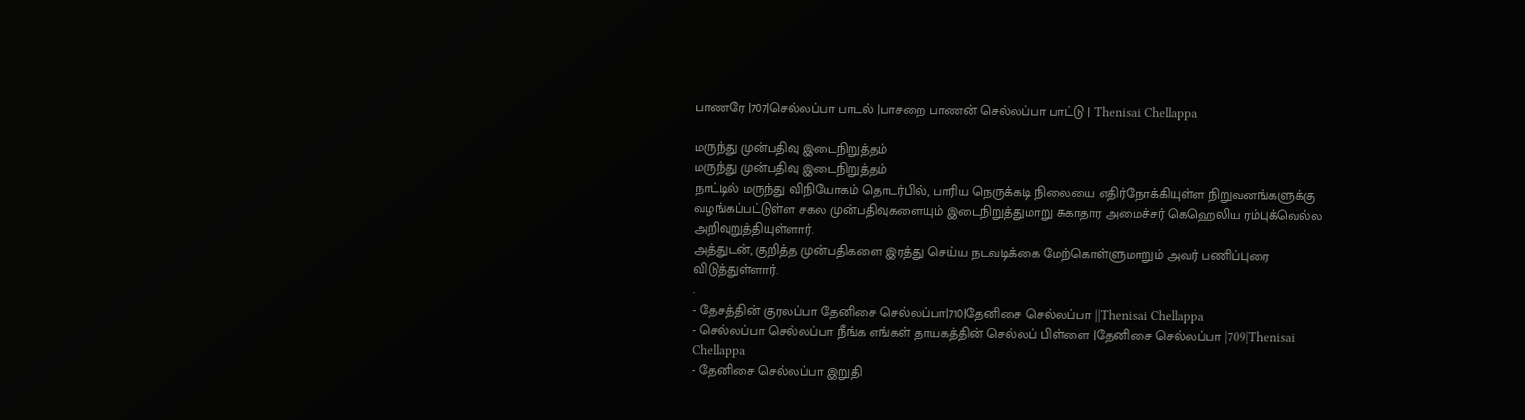பாணரே |707|செல்லப்பா பாடல் |பாசறை பாணன் செல்லப்பா பாட்டு | Thenisai Chellappa

மருந்து முன்பதிவு இடைநிறுத்தம்
மருந்து முன்பதிவு இடைநிறுத்தம்
நாட்டில் மருந்து விநியோகம் தொடர்பில், பாரிய நெருக்கடி நிலையை எதிர்நோக்கியுள்ள நிறுவனங்களுக்கு வழங்கப்பட்டுள்ள சகல முன்பதிவுகளையும் இடைநிறுத்துமாறு சுகாதார அமைச்சர் கெஹெலிய ரம்புக்வெல்ல அறிவுறுத்தியுள்ளார்.
அத்துடன், குறித்த முன்பதிகளை இரத்து செய்ய நடவடிக்கை மேற்கொள்ளுமாறும் அவர் பணிப்புரை விடுத்துள்ளார்.
.
- தேசத்தின் குரலப்பா தேனிசை செல்லப்பா|710|தேனிசை செல்லப்பா ||Thenisai Chellappa
- செல்லப்பா செல்லப்பா நீங்க எங்கள் தாயகத்தின் செல்லப் பிள்ளை |தேனிசை செல்லப்பா |709|Thenisai Chellappa
- தேனிசை செல்லப்பா இறுதி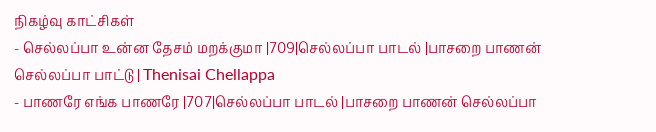நிகழ்வு காட்சிகள்
- செல்லப்பா உன்ன தேசம் மறக்குமா |709|செல்லப்பா பாடல் |பாசறை பாணன் செல்லப்பா பாட்டு | Thenisai Chellappa
- பாணரே எங்க பாணரே |707|செல்லப்பா பாடல் |பாசறை பாணன் செல்லப்பா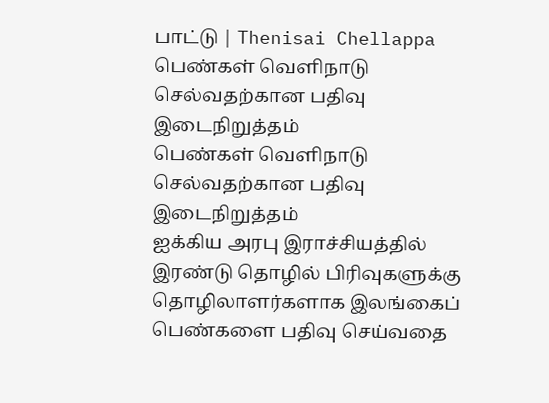பாட்டு | Thenisai Chellappa
பெண்கள் வௌிநாடு செல்வதற்கான பதிவு இடைநிறுத்தம்
பெண்கள் வௌிநாடு செல்வதற்கான பதிவு இடைநிறுத்தம்
ஐக்கிய அரபு இராச்சியத்தில் இரண்டு தொழில் பிரிவுகளுக்கு தொழிலாளர்களாக இலங்கைப் பெண்களை பதிவு செய்வதை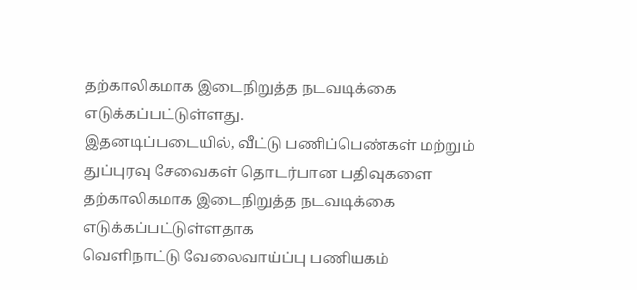தற்காலிகமாக இடைநிறுத்த நடவடிக்கை எடுக்கப்பட்டுள்ளது.
இதனடிப்படையில், வீட்டு பணிப்பெண்கள் மற்றும் துப்புரவு சேவைகள் தொடர்பான பதிவுகளை தற்காலிகமாக இடைநிறுத்த நடவடிக்கை எடுக்கப்பட்டுள்ளதாக
வெளிநாட்டு வேலைவாய்ப்பு பணியகம்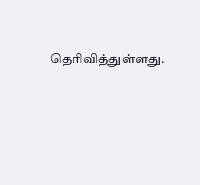தெரிவித்துள்ளது.